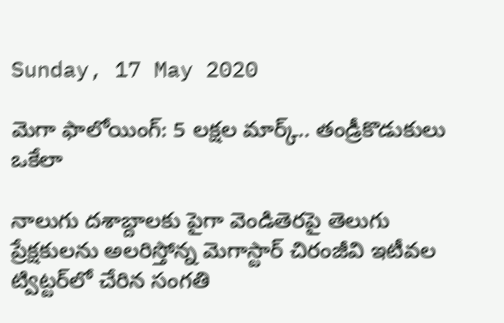Sunday, 17 May 2020

మెగా ఫాలోయింగ్: 5 లక్షల మార్క్.. తండ్రీకొడుకులు ఒకేలా

నాలుగు దశాబ్దాలకు పైగా వెండితెరపై తెలుగు ప్రేక్షకులను అలరిస్తోన్న మెగాస్టార్ చిరంజీవి ఇటీవల ట్విట్టర్‌లో చేరిన సంగతి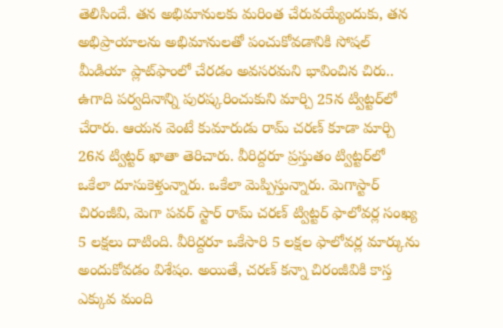తెలిసిందే. తన అభిమానులకు మరింత చేరువయ్యేందుకు, తన అభిప్రాయాలను అభిమానులతో పంచుకోవడానికి సోషల్ మీడియా ప్లాట్‌ఫాంలో చేరడం అవసరమని భావించిన చిరు.. ఉగాది పర్వదినాన్ని పురష్కరించుకుని మార్చి 25న ట్విట్టర్‌లో చేరారు. ఆయన వెంటే కుమారుడు రామ్ చరణ్ కూడా మార్చి 26న ట్విట్టర్ ఖాతా తెరిచారు. వీరిద్దరూ ప్రస్తుతం ట్విట్టర్‌లో ఒకేలా దూసుకెళ్తున్నారు. ఒకేలా మెప్పిస్తున్నారు. మెగాస్టార్ చిరంజీవి, మెగా పవర్ స్టార్ రామ్ చరణ్‌ ట్విట్టర్ ఫాలోవర్ల సంఖ్య 5 లక్షలు దాటింది. వీరిద్దరూ ఒకేసారి 5 లక్షల ఫాలోవర్ల మార్కును అందుకోవడం విశేషం. అయితే, చరణ్ కన్నా చిరంజీవికి కాస్త ఎక్కువ మంది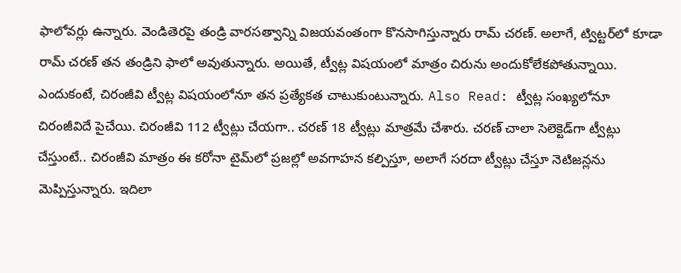ఫాలోవర్లు ఉన్నారు. వెండితెరపై తండ్రి వారసత్వాన్ని విజయవంతంగా కొనసాగిస్తున్నారు రామ్ చరణ్. అలాగే, ట్విట్టర్‌లో కూడా రామ్ చరణ్ తన తండ్రిని ఫాలో అవుతున్నారు. అయితే, ట్వీట్ల విషయంలో మాత్రం చిరును అందుకోలేకపోతున్నాయి. ఎందుకంటే, చిరంజీవి ట్వీట్ల విషయంలోనూ తన ప్రత్యేకత చాటుకుంటున్నారు. Also Read: ట్వీట్ల సంఖ్యలోనూ చిరంజీవిదే పైచేయి. చిరంజీవి 112 ట్వీట్లు చేయగా.. చరణ్ 18 ట్వీట్లు మాత్రమే చేశారు. చరణ్ చాలా సెలెక్టెడ్‌గా ట్వీట్లు చేస్తుంటే.. చిరంజీవి మాత్రం ఈ కరోనా టైమ్‌లో ప్రజల్లో అవగాహన కల్పిస్తూ, అలాగే సరదా ట్వీట్లు చేస్తూ నెటిజన్లను మెప్పిస్తున్నారు. ఇదిలా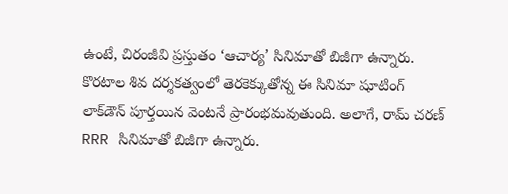ఉంటే, చిరంజీవి ప్రస్తుతం ‘ఆచార్య’ సినిమాతో బిజీగా ఉన్నారు. కొరటాల శివ దర్శకత్వంలో తెరకెక్కుతోన్న ఈ సినిమా షూటింగ్ లాక్‌డౌన్ పూర్తయిన వెంటనే ప్రారంభమవుతుంది. అలాగే, రామ్ చరణ్ RRR సినిమాతో బిజీగా ఉన్నారు.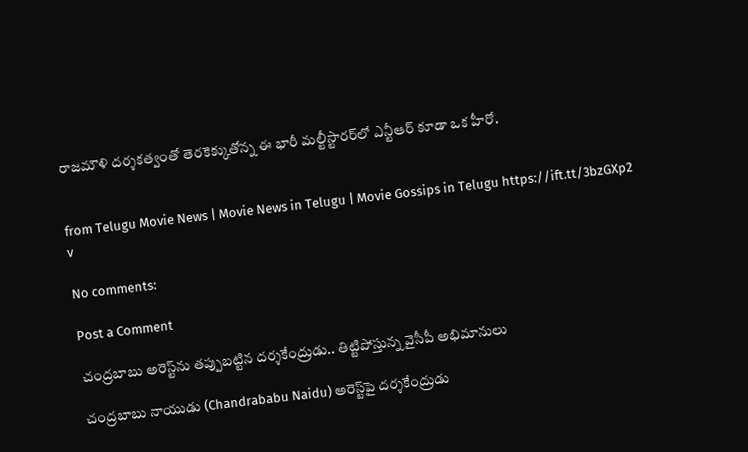రాజమౌళి దర్శకత్వంతో తెరకెక్కుతోన్న ఈ భారీ మల్టీస్టారర్‌లో ఎన్టీఆర్ కూడా ఒక హీరో.


from Telugu Movie News | Movie News in Telugu | Movie Gossips in Telugu https://ift.tt/3bzGXp2
v

No comments:

Post a Comment

చంద్రబాబు అరెస్ట్‌ను తప్పుబట్టిన దర్శకేంద్రుడు.. తిట్టిపోస్తున్న వైసీపీ అభిమానులు

చంద్రబాబు నాయుడు (Chandrababu Naidu) అరెస్ట్‌పై దర్శకేంద్రుడు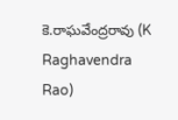కె.రాఘవేంద్రరావు (K Raghavendra Rao)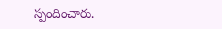స్పందించారు.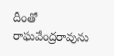దీంతో రాఘవేంద్రరావును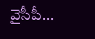వైసీపీ...